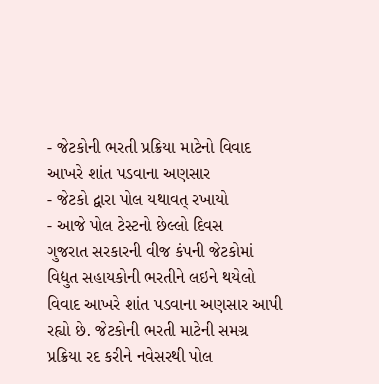- જેટકોની ભરતી પ્રક્રિયા માટેનો વિવાદ આખરે શાંત પડવાના અણસાર
- જેટકો દ્વારા પોલ યથાવત્ રખાયો
- આજે પોલ ટેસ્ટનો છેલ્લો દિવસ
ગુજરાત સરકારની વીજ કંપની જેટકોમાં વિદ્યુત સહાયકોની ભરતીને લઇને થયેલો વિવાદ આખરે શાંત પડવાના અણસાર આપી રહ્યો છે. જેટકોની ભરતી માટેની સમગ્ર પ્રક્રિયા રદ કરીને નવેસરથી પોલ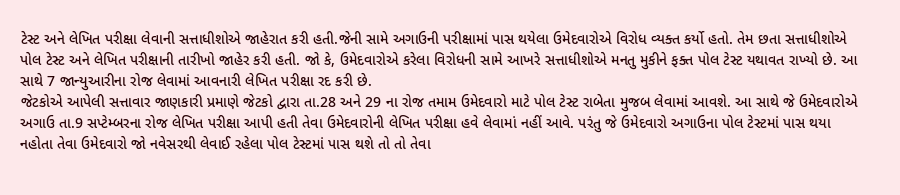ટેસ્ટ અને લેખિત પરીક્ષા લેવાની સત્તાધીશોએ જાહેરાત કરી હતી.જેની સામે અગાઉની પરીક્ષામાં પાસ થયેલા ઉમેદવારોએ વિરોધ વ્યક્ત કર્યો હતો. તેમ છતા સત્તાધીશોએ પોલ ટેસ્ટ અને લેખિત પરીક્ષાની તારીખો જાહેર કરી હતી. જો કે, ઉમેદવારોએ કરેલા વિરોધની સામે આખરે સત્તાધીશોએ મનતુ મુકીને ફક્ત પોલ ટેસ્ટ યથાવત રાખ્યો છે. આ સાથે 7 જાન્યુઆરીના રોજ લેવામાં આવનારી લેખિત પરીક્ષા રદ કરી છે.
જેટકોએ આપેલી સત્તાવાર જાણકારી પ્રમાણે જેટકો દ્વારા તા.28 અને 29 ના રોજ તમામ ઉમેદવારો માટે પોલ ટેસ્ટ રાબેતા મુજબ લેવામાં આવશે. આ સાથે જે ઉમેદવારોએ અગાઉ તા.9 સપ્ટેમ્બરના રોજ લેખિત પરીક્ષા આપી હતી તેવા ઉમેદવારોની લેખિત પરીક્ષા હવે લેવામાં નહીં આવે. પરંતુ જે ઉમેદવારો અગાઉના પોલ ટેસ્ટમાં પાસ થયા નહોતા તેવા ઉમેદવારો જો નવેસરથી લેવાઈ રહેલા પોલ ટેસ્ટમાં પાસ થશે તો તો તેવા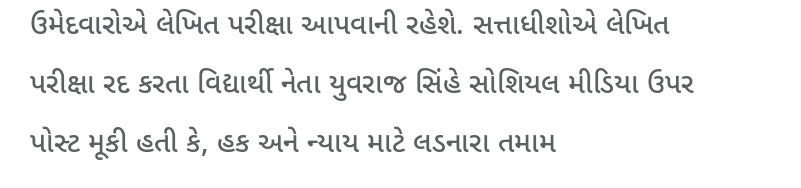ઉમેદવારોએ લેખિત પરીક્ષા આપવાની રહેશે. સત્તાધીશોએ લેખિત પરીક્ષા રદ કરતા વિદ્યાર્થી નેતા યુવરાજ સિંહે સોશિયલ મીડિયા ઉપર પોસ્ટ મૂકી હતી કે, હક અને ન્યાય માટે લડનારા તમામ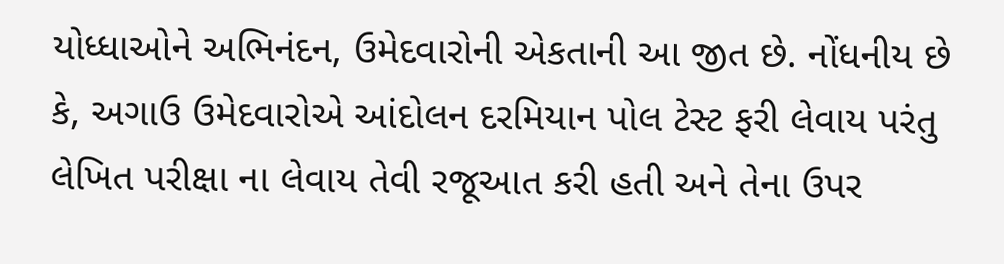યોધ્ધાઓને અભિનંદન, ઉમેદવારોની એકતાની આ જીત છે. નોંધનીય છે કે, અગાઉ ઉમેદવારોએ આંદોલન દરમિયાન પોલ ટેસ્ટ ફરી લેવાય પરંતુ લેખિત પરીક્ષા ના લેવાય તેવી રજૂઆત કરી હતી અને તેના ઉપર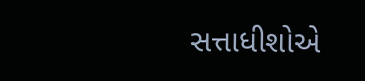સત્તાધીશોએ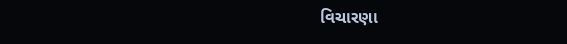વિચારણા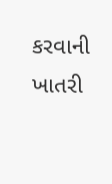કરવાની ખાતરી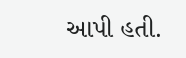આપી હતી.